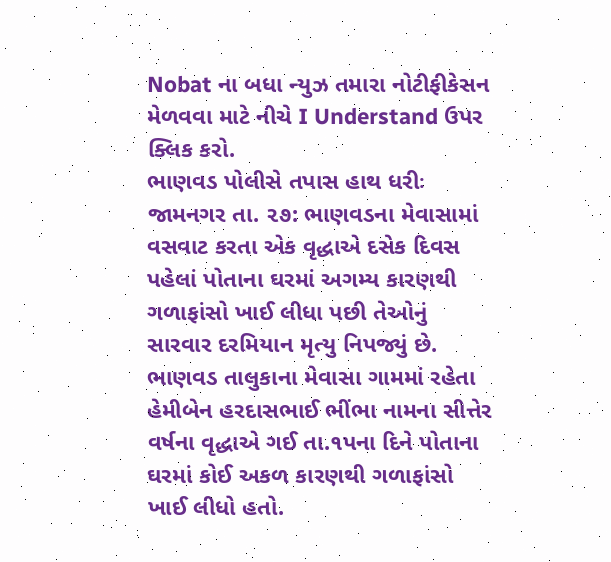Nobat ના બધા ન્યુઝ તમારા નોટીફીકેસન મેળવવા માટે નીચે I Understand ઉપર ક્લિક કરો.
ભાણવડ પોલીસે તપાસ હાથ ધરીઃ
જામનગર તા. ૨૭: ભાણવડના મેવાસામાં વસવાટ કરતા એક વૃદ્ધાએ દસેક દિવસ પહેલાં પોતાના ઘરમાં અગમ્ય કારણથી ગળાફાંસો ખાઈ લીધા પછી તેઓનું સારવાર દરમિયાન મૃત્યુ નિપજ્યું છે.
ભાણવડ તાલુકાના મેવાસા ગામમાં રહેતા હેમીબેન હરદાસભાઈ ભીંભા નામના સીત્તેર વર્ષના વૃદ્ધાએ ગઈ તા.૧પના દિને પોતાના ઘરમાં કોઈ અકળ કારણથી ગળાફાંસો ખાઈ લીધો હતો.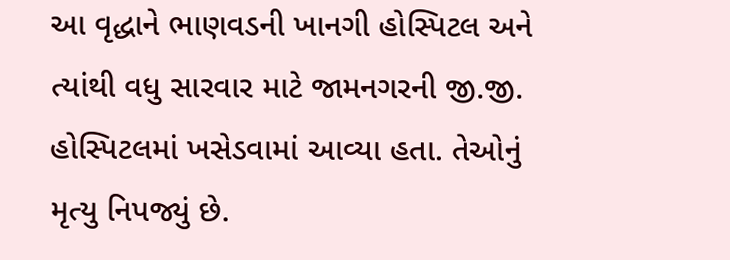આ વૃદ્ધાને ભાણવડની ખાનગી હોસ્પિટલ અને ત્યાંથી વધુ સારવાર માટે જામનગરની જી.જી. હોસ્પિટલમાં ખસેડવામાં આવ્યા હતા. તેઓનું મૃત્યુ નિપજ્યું છે.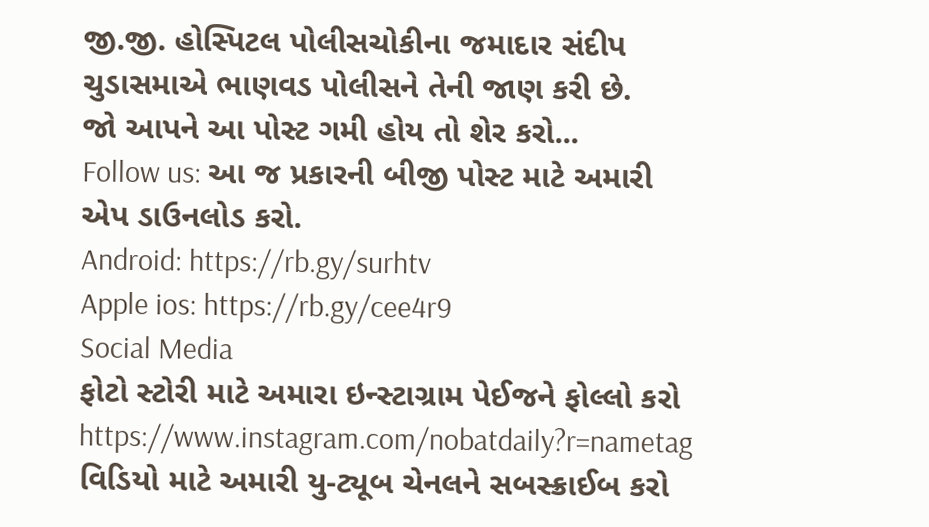જી.જી. હોસ્પિટલ પોલીસચોકીના જમાદાર સંદીપ ચુડાસમાએ ભાણવડ પોલીસને તેની જાણ કરી છે.
જો આપને આ પોસ્ટ ગમી હોય તો શેર કરો...
Follow us: આ જ પ્રકારની બીજી પોસ્ટ માટે અમારી એપ ડાઉનલોડ કરો.
Android: https://rb.gy/surhtv
Apple ios: https://rb.gy/cee4r9
Social Media
ફોટો સ્ટોરી માટે અમારા ઇન્સ્ટાગ્રામ પેઈજને ફોલ્લો કરો
https://www.instagram.com/nobatdaily?r=nametag
વિડિયો માટે અમારી યુ-ટ્યૂબ ચેનલને સબસ્ક્રાઈબ કરો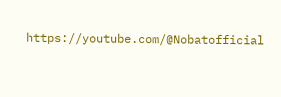https://youtube.com/@Nobatofficial